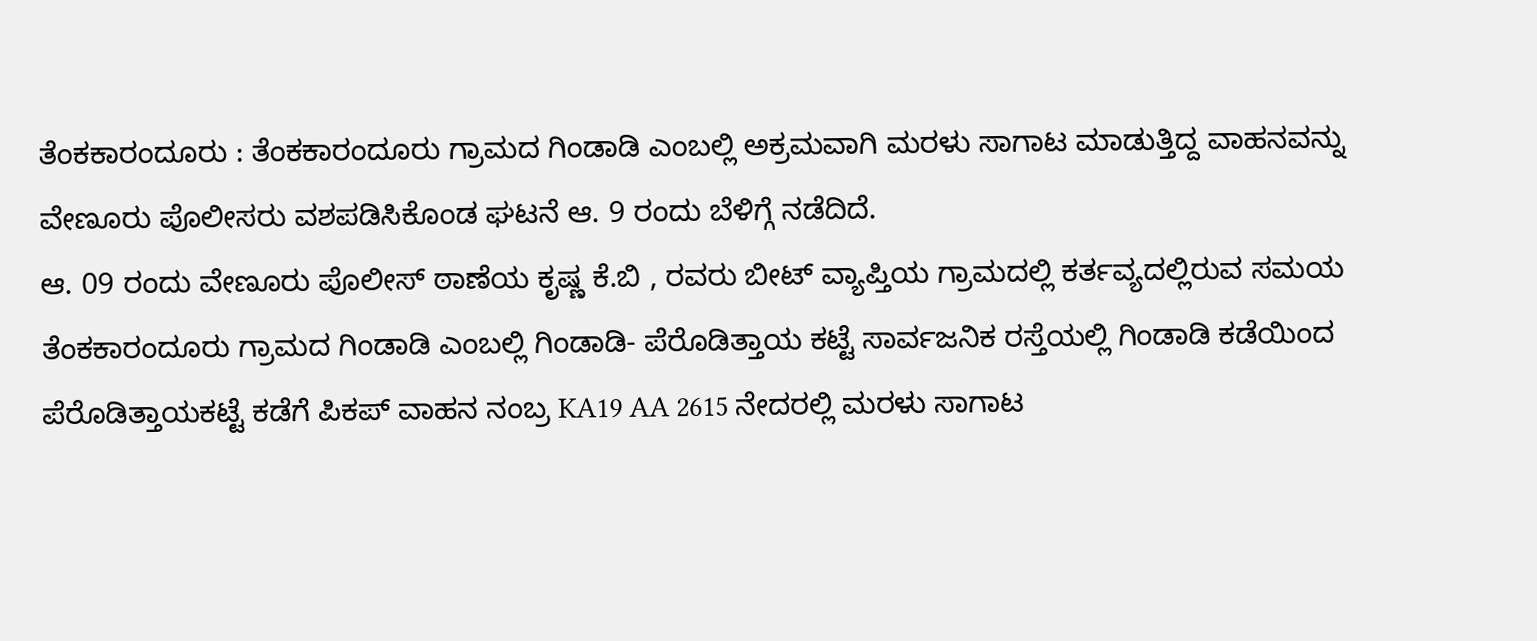ತೆಂಕಕಾರಂದೂರು : ತೆಂಕಕಾರಂದೂರು ಗ್ರಾಮದ ಗಿಂಡಾಡಿ ಎಂಬಲ್ಲಿ ಅಕ್ರಮವಾಗಿ ಮರಳು ಸಾಗಾಟ ಮಾಡುತ್ತಿದ್ದ ವಾಹನವನ್ನು ವೇಣೂರು ಪೊಲೀಸರು ವಶಪಡಿಸಿಕೊಂಡ ಘಟನೆ ಆ. 9 ರಂದು ಬೆಳಿಗ್ಗೆ ನಡೆದಿದೆ.
ಆ. 09 ರಂದು ವೇಣೂರು ಪೊಲೀಸ್ ಠಾಣೆಯ ಕೃಷ್ಣ ಕೆ.ಬಿ , ರವರು ಬೀಟ್ ವ್ಯಾಪ್ತಿಯ ಗ್ರಾಮದಲ್ಲಿ ಕರ್ತವ್ಯದಲ್ಲಿರುವ ಸಮಯ ತೆಂಕಕಾರಂದೂರು ಗ್ರಾಮದ ಗಿಂಡಾಡಿ ಎಂಬಲ್ಲಿ ಗಿಂಡಾಡಿ- ಪೆರೊಡಿತ್ತಾಯ ಕಟ್ಟೆ ಸಾರ್ವಜನಿಕ ರಸ್ತೆಯಲ್ಲಿ ಗಿಂಡಾಡಿ ಕಡೆಯಿಂದ ಪೆರೊಡಿತ್ತಾಯಕಟ್ಟೆ ಕಡೆಗೆ ಪಿಕಪ್ ವಾಹನ ನಂಬ್ರ KA19 AA 2615 ನೇದರಲ್ಲಿ ಮರಳು ಸಾಗಾಟ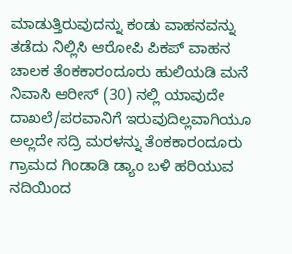ಮಾಡುತ್ತಿರುವುದನ್ನು ಕಂಡು ವಾಹನವನ್ನು ತಡೆದು ನಿಲ್ಲಿಸಿ ಆರೋಪಿ ಪಿಕಪ್ ವಾಹನ ಚಾಲಕ ತೆಂಕಕಾರಂದೂರು ಹುಲಿಯಡಿ ಮನೆ ನಿವಾಸಿ ಆರೀಸ್ (30) ನಲ್ಲಿ ಯಾವುದೇ ದಾಖಲೆ/ಪರವಾನಿಗೆ ಇರುವುದಿಲ್ಲವಾಗಿಯೂ ಅಲ್ಲದೇ ಸದ್ರಿ ಮರಳನ್ನು ತೆಂಕಕಾರಂದೂರು ಗ್ರಾಮದ ಗಿಂಡಾಡಿ ಡ್ಯಾಂ ಬಳಿ ಹರಿಯುವ ನದಿಯಿಂದ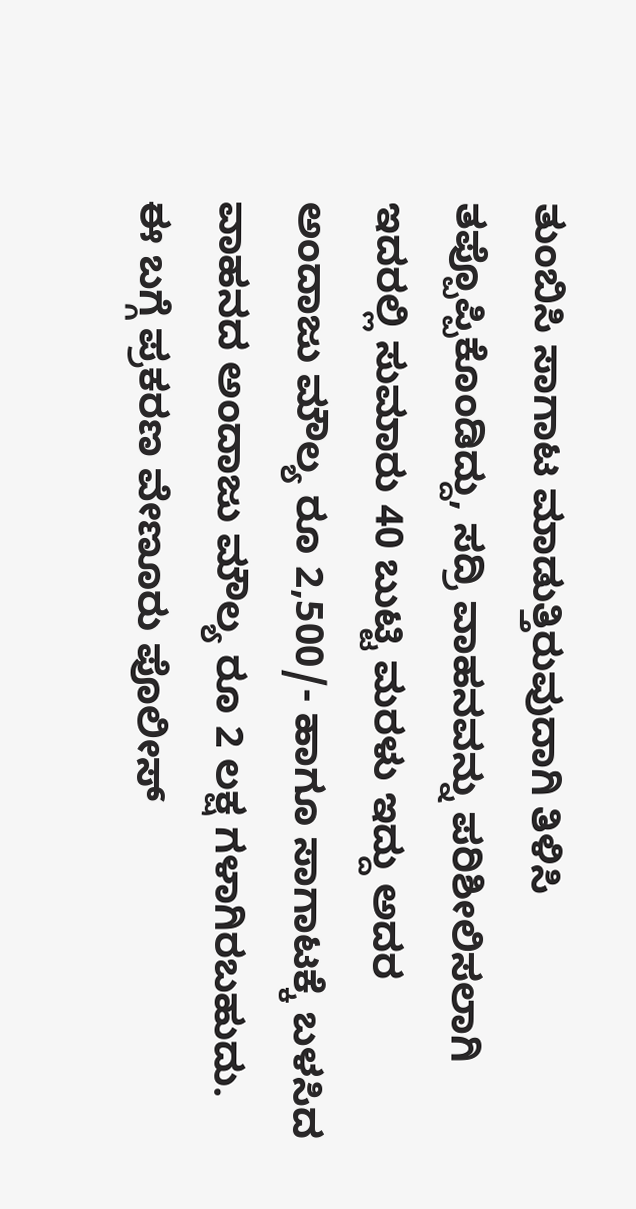ತುಂಬಿಸಿ ಸಾಗಾಟ ಮಾಡುತ್ತಿರುವುದಾಗಿ ತಿಳಿಸಿ ತಪ್ಪೊಪ್ಪಿಕೊಂಡಿದ್ದು, ಸದ್ರಿ ವಾಹನವನ್ನು ಪರಿಶೀಲಿಸಲಾಗಿ ಇದರಲ್ಲಿ ಸುಮಾರು 40 ಬುಟ್ಟಿ ಮರಳು ಇದ್ದು ಅದರ ಅಂದಾಜು ಮೌಲ್ಯ ರೂ 2,500/- ಹಾಗೂ ಸಾಗಾಟಕ್ಕೆ ಬಳಸಿದ ವಾಹನದ ಅಂದಾಜು ಮೌಲ್ಯ ರೂ 2 ಲಕ್ಷ ಗಳಾಗಿರಬಹುದು. ಈ ಬಗ್ಗೆ ಪ್ರಕರಣ ವೇಣೂರು ಪೊಲೀಸ್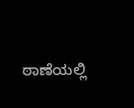ಠಾಣೆಯಲ್ಲಿ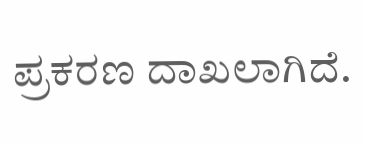ಪ್ರಕರಣ ದಾಖಲಾಗಿದೆ.